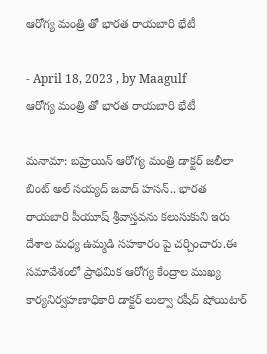ఆరోగ్య మంత్రి తో భారత రాయబారి భేటీ

- April 18, 2023 , by Maagulf
ఆరోగ్య మంత్రి తో భారత రాయబారి భేటీ

మనామా: బహ్రెయిన్ ఆరోగ్య మంత్రి డాక్టర్ జలీలా బింట్ అల్ సయ్యద్ జవాద్ హసన్.. భారత రాయబారి పీయూష్ శ్రీవాస్తవను కలుసుకుని ఇరు దేశాల మధ్య ఉమ్మడి సహకారం పై చర్చించారు.ఈ సమావేశంలో ప్రాథమిక ఆరోగ్య కేంద్రాల ముఖ్య కార్యనిర్వహణాధికారి డాక్టర్ లుల్వా రషీద్ షోయిటార్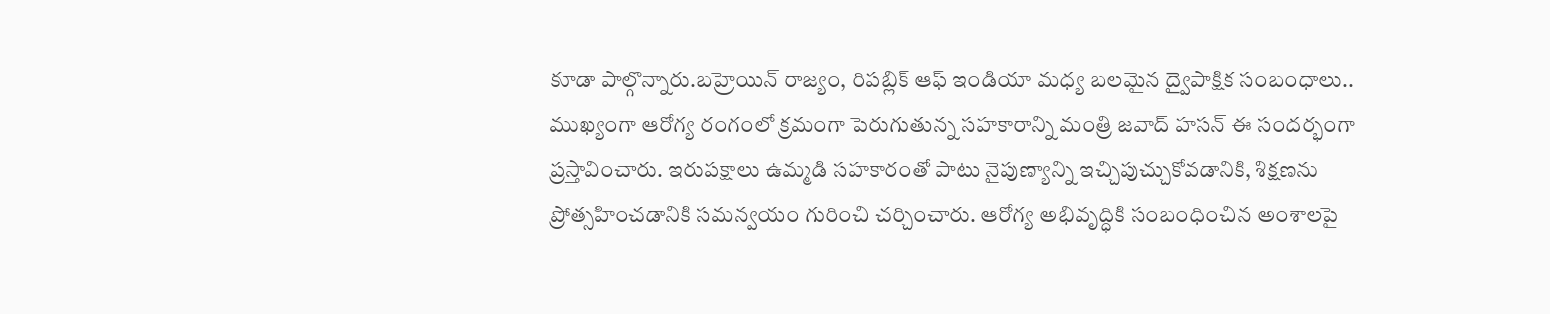కూడా పాల్గొన్నారు.బహ్రెయిన్ రాజ్యం, రిపబ్లిక్ ఆఫ్ ఇండియా మధ్య బలమైన ద్వైపాక్షిక సంబంధాలు.. ముఖ్యంగా ఆరోగ్య రంగంలో క్రమంగా పెరుగుతున్న సహకారాన్ని మంత్రి జవాద్ హసన్ ఈ సందర్భంగా ప్రస్తావించారు. ఇరుపక్షాలు ఉమ్మడి సహకారంతో పాటు నైపుణ్యాన్ని ఇచ్చిపుచ్చుకోవడానికి, శిక్షణను ప్రోత్సహించడానికి సమన్వయం గురించి చర్చించారు. ఆరోగ్య అభివృద్ధికి సంబంధించిన అంశాలపై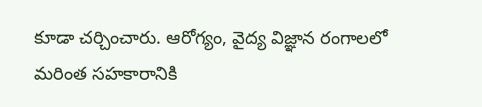కూడా చర్చించారు. ఆరోగ్యం, వైద్య విజ్ఞాన రంగాలలో మరింత సహకారానికి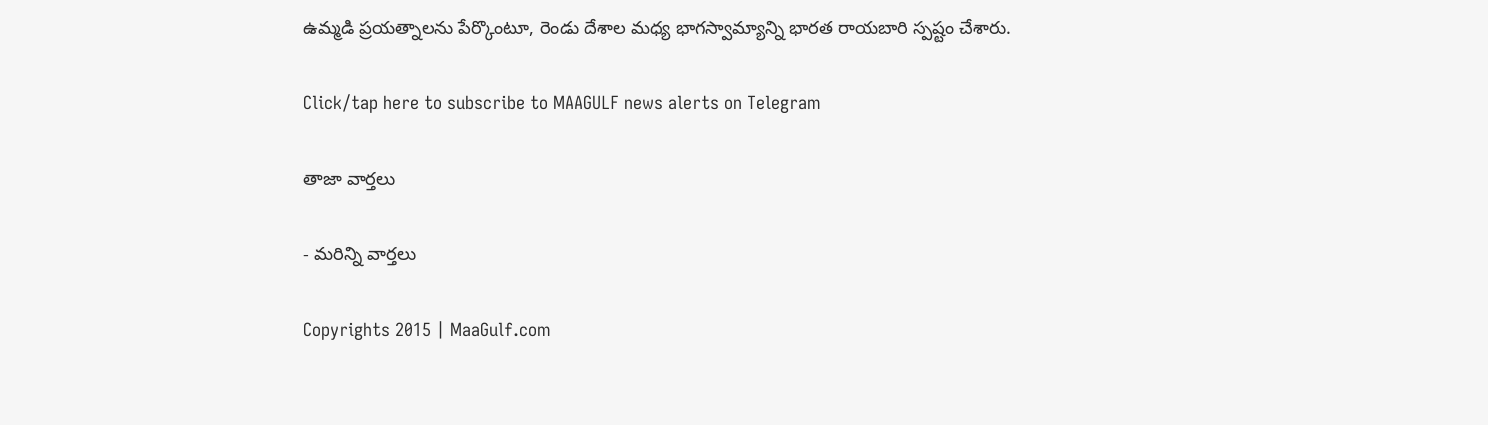ఉమ్మడి ప్రయత్నాలను పేర్కొంటూ, రెండు దేశాల మధ్య భాగస్వామ్యాన్ని భారత రాయబారి స్పష్టం చేశారు.

Click/tap here to subscribe to MAAGULF news alerts on Telegram

తాజా వార్తలు

- మరిన్ని వార్తలు

Copyrights 2015 | MaaGulf.com